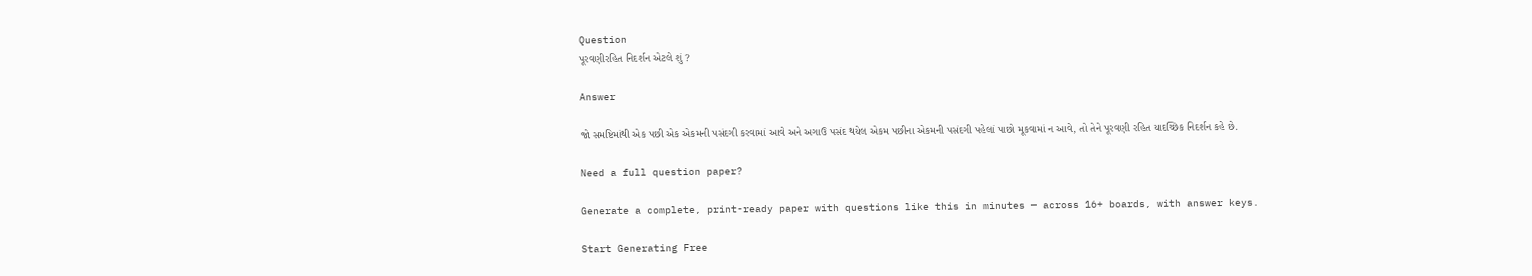Question
પૂરવણીરહિત નિદર્શન એટલે શું ?

Answer

જો સમષ્ટિમાંથી એક પછી એક એકમની પસંદગી કરવામાં આવે અને અગાઉ પસંદ થયેલ એકમ પછીના એકમની પસંદગી પહેલાં પાછો મૂકવામાં ન આવે, તો તેને પૂરવણી રહિત યાદચ્છિક નિદર્શન કહે છે.

Need a full question paper?

Generate a complete, print-ready paper with questions like this in minutes — across 16+ boards, with answer keys.

Start Generating Free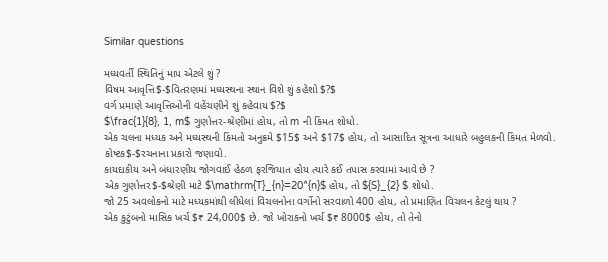Similar questions

મધ્યવર્તી સ્થિતિનું માપ એટલે શું ?
વિષમ આવૃત્તિ$-$વિતરણમાં મધ્યસ્થના સ્થાન વિશે શું કહેશો $?$
વર્ગ પ્રમાણે આવૃત્તિઓની વહેંચણીને શું કહેવાય $?$
$\frac{1}{8}, 1, m$ ગુણોત્તર-શ્રેણીમાં હોય, તો m ની કિંમત શોધો.
એક ચલના મધ્યક અને મધ્યસ્થની કિંમતો અનુક્રમે $15$ અને $17$ હોય, તો આસાદિત સૂત્રના આધારે બહુલકની કિંમત મેળવો.
કોષ્ટક$-$રચનાના પ્રકારો જણાવો.
કાયદાકીય અને બંધારણીય જોગવાઈ હેઠળ ફરજિયાત હોય ત્યારે કઈ તપાસ કરવામાં આવે છે ?
એક ગુણોત્તર$-$શ્રેણી માટે $\mathrm{T}_{n}=20^{n}$ હોય, તો ${S}_{2} $ શોધો.
જો 25 અવલોકનો માટે મધ્યકમાંથી લીધેલાં વિચલનોના વર્ગોનો સરવાળો 400 હોય, તો પ્રમાણિત વિચલન કેટલું થાય ?
એક કુટુંબનો માસિક ખર્ચ $₹ 24,000$ છે. જો ખોરાકનો ખર્ચ $₹ 8000$ હોય, તો તેનો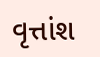વૃત્તાંશ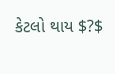કેટલો થાય $?$